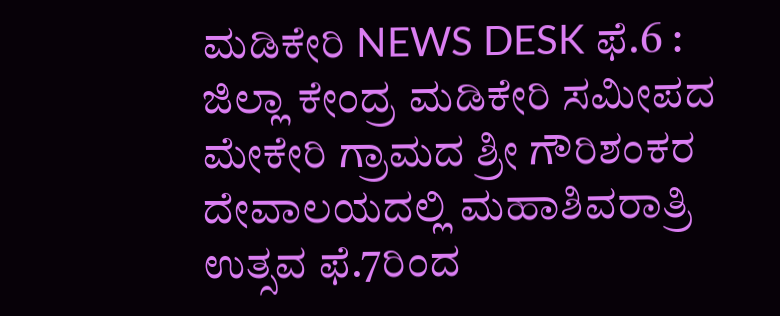ಮಡಿಕೇರಿ NEWS DESK ಫೆ.6 : ಜಿಲ್ಲಾ ಕೇಂದ್ರ ಮಡಿಕೇರಿ ಸಮೀಪದ ಮೇಕೇರಿ ಗ್ರಾಮದ ಶ್ರೀ ಗೌರಿಶಂಕರ ದೇವಾಲಯದಲ್ಲಿ ಮಹಾಶಿವರಾತ್ರಿ ಉತ್ಸವ ಫೆ.7ರಿಂದ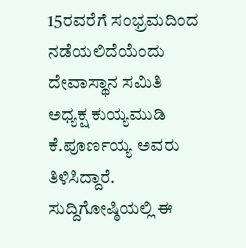15ರವರೆಗೆ ಸಂಭ್ರಮದಿಂದ ನಡೆಯಲಿದೆಯೆಂದು ದೇವಾಸ್ಥಾನ ಸಮಿತಿ ಅಧ್ಯಕ್ಷ ಕುಯ್ಯಮುಡಿ ಕೆ.ಪೂರ್ಣಯ್ಯ ಅವರು ತಿಳಿಸಿದ್ದಾರೆ. ಸುದ್ದಿಗೋಷ್ಠಿಯಲ್ಲಿ ಈ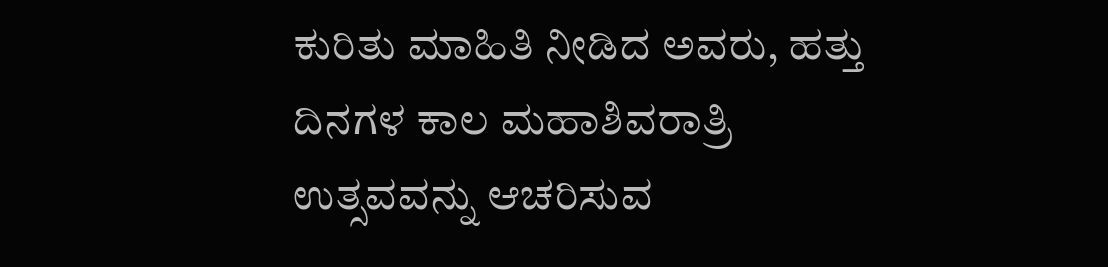ಕುರಿತು ಮಾಹಿತಿ ನೀಡಿದ ಅವರು, ಹತ್ತು ದಿನಗಳ ಕಾಲ ಮಹಾಶಿವರಾತ್ರಿ ಉತ್ಸವವನ್ನು ಆಚರಿಸುವ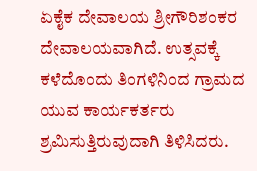ಏಕೈಕ ದೇವಾಲಯ ಶ್ರೀಗೌರಿಶಂಕರ ದೇವಾಲಯವಾಗಿದೆ. ಉತ್ಸವಕ್ಕೆ ಕಳೆದೊಂದು ತಿಂಗಳಿನಿಂದ ಗ್ರಾಮದ ಯುವ ಕಾರ್ಯಕರ್ತರು ಶ್ರಮಿಸುತ್ತಿರುವುದಾಗಿ ತಿಳಿಸಿದರು.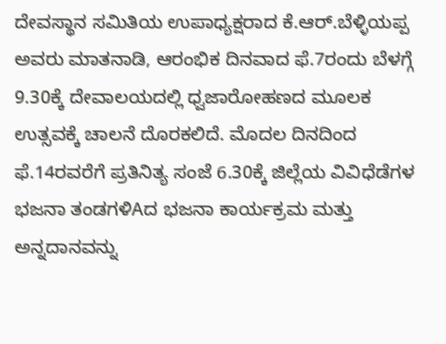ದೇವಸ್ಥಾನ ಸಮಿತಿಯ ಉಪಾಧ್ಯಕ್ಷರಾದ ಕೆ.ಆರ್.ಬೆಳ್ಳಿಯಪ್ಪ ಅವರು ಮಾತನಾಡಿ, ಆರಂಭಿಕ ದಿನವಾದ ಫೆ.7ರಂದು ಬೆಳಗ್ಗೆ 9.30ಕ್ಕೆ ದೇವಾಲಯದಲ್ಲಿ ಧ್ವಜಾರೋಹಣದ ಮೂಲಕ ಉತ್ಸವಕ್ಕೆ ಚಾಲನೆ ದೊರಕಲಿದೆ. ಮೊದಲ ದಿನದಿಂದ ಫೆ.14ರವರೆಗೆ ಪ್ರತಿನಿತ್ಯ ಸಂಜೆ 6.30ಕ್ಕೆ ಜಿಲ್ಲೆಯ ವಿವಿಧೆಡೆಗಳ ಭಜನಾ ತಂಡಗಳಿAದ ಭಜನಾ ಕಾರ್ಯಕ್ರಮ ಮತ್ತು ಅನ್ನದಾನವನ್ನು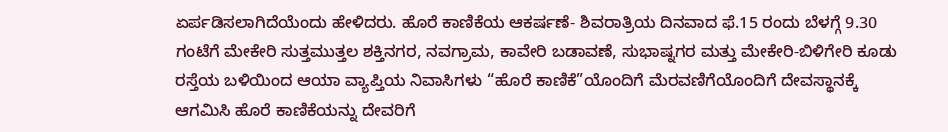ಏರ್ಪಡಿಸಲಾಗಿದೆಯೆಂದು ಹೇಳಿದರು. ಹೊರೆ ಕಾಣಿಕೆಯ ಆಕರ್ಷಣೆ- ಶಿವರಾತ್ರಿಯ ದಿನವಾದ ಫೆ.15 ರಂದು ಬೆಳಗ್ಗೆ 9.30 ಗಂಟೆಗೆ ಮೇಕೇರಿ ಸುತ್ತಮುತ್ತಲ ಶಕ್ತಿನಗರ, ನವಗ್ರಾಮ, ಕಾವೇರಿ ಬಡಾವಣೆ, ಸುಭಾಷ್ನಗರ ಮತ್ತು ಮೇಕೇರಿ-ಬಿಳಿಗೇರಿ ಕೂಡು ರಸ್ತೆಯ ಬಳಿಯಿಂದ ಆಯಾ ವ್ಯಾಪ್ತಿಯ ನಿವಾಸಿಗಳು “ಹೊರೆ ಕಾಣಿಕೆ”ಯೊಂದಿಗೆ ಮೆರವಣಿಗೆಯೊಂದಿಗೆ ದೇವಸ್ಥಾನಕ್ಕೆ ಆಗಮಿಸಿ ಹೊರೆ ಕಾಣಿಕೆಯನ್ನು ದೇವರಿಗೆ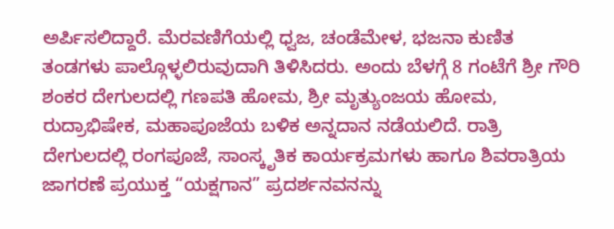ಅರ್ಪಿಸಲಿದ್ದಾರೆ. ಮೆರವಣಿಗೆಯಲ್ಲಿ ಧ್ವಜ, ಚಂಡೆಮೇಳ, ಭಜನಾ ಕುಣಿತ ತಂಡಗಳು ಪಾಲ್ಗೊಳ್ಳಲಿರುವುದಾಗಿ ತಿಳಿಸಿದರು. ಅಂದು ಬೆಳಗ್ಗೆ 8 ಗಂಟೆಗೆ ಶ್ರೀ ಗೌರಿ ಶಂಕರ ದೇಗುಲದಲ್ಲಿ ಗಣಪತಿ ಹೋಮ, ಶ್ರೀ ಮೃತ್ಯುಂಜಯ ಹೋಮ, ರುದ್ರಾಭಿಷೇಕ, ಮಹಾಪೂಜೆಯ ಬಳಿಕ ಅನ್ನದಾನ ನಡೆಯಲಿದೆ. ರಾತ್ರಿ ದೇಗುಲದಲ್ಲಿ ರಂಗಪೂಜೆ, ಸಾಂಸ್ಕೃತಿಕ ಕಾರ್ಯಕ್ರಮಗಳು ಹಾಗೂ ಶಿವರಾತ್ರಿಯ ಜಾಗರಣೆ ಪ್ರಯುಕ್ತ “ಯಕ್ಷಗಾನ” ಪ್ರದರ್ಶನವನನ್ನು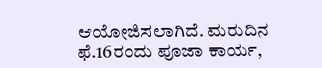ಆಯೋಜಿಸಲಾಗಿದೆ. ಮರುದಿನ ಫೆ.16ರಂದು ಪೂಜಾ ಕಾರ್ಯ,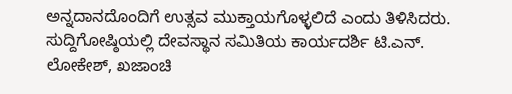ಅನ್ನದಾನದೊಂದಿಗೆ ಉತ್ಸವ ಮುಕ್ತಾಯಗೊಳ್ಳಲಿದೆ ಎಂದು ತಿಳಿಸಿದರು. ಸುದ್ದಿಗೋಷ್ಠಿಯಲ್ಲಿ ದೇವಸ್ಥಾನ ಸಮಿತಿಯ ಕಾರ್ಯದರ್ಶಿ ಟಿ.ಎನ್. ಲೋಕೇಶ್, ಖಜಾಂಚಿ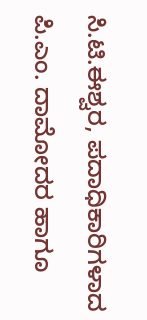ಸಿ.ಟಿ.ಈಶ್ವರ, ಪದಾಧಿಕಾರಿಗಳಾದ ಪಿ.ಎಂ. ದಾಮೋದರ ಹಾಗೂ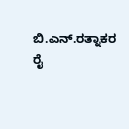ಬಿ.ಎನ್.ರತ್ನಾಕರ ರೈ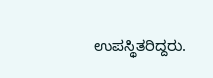ಉಪಸ್ಥಿತರಿದ್ದರು.